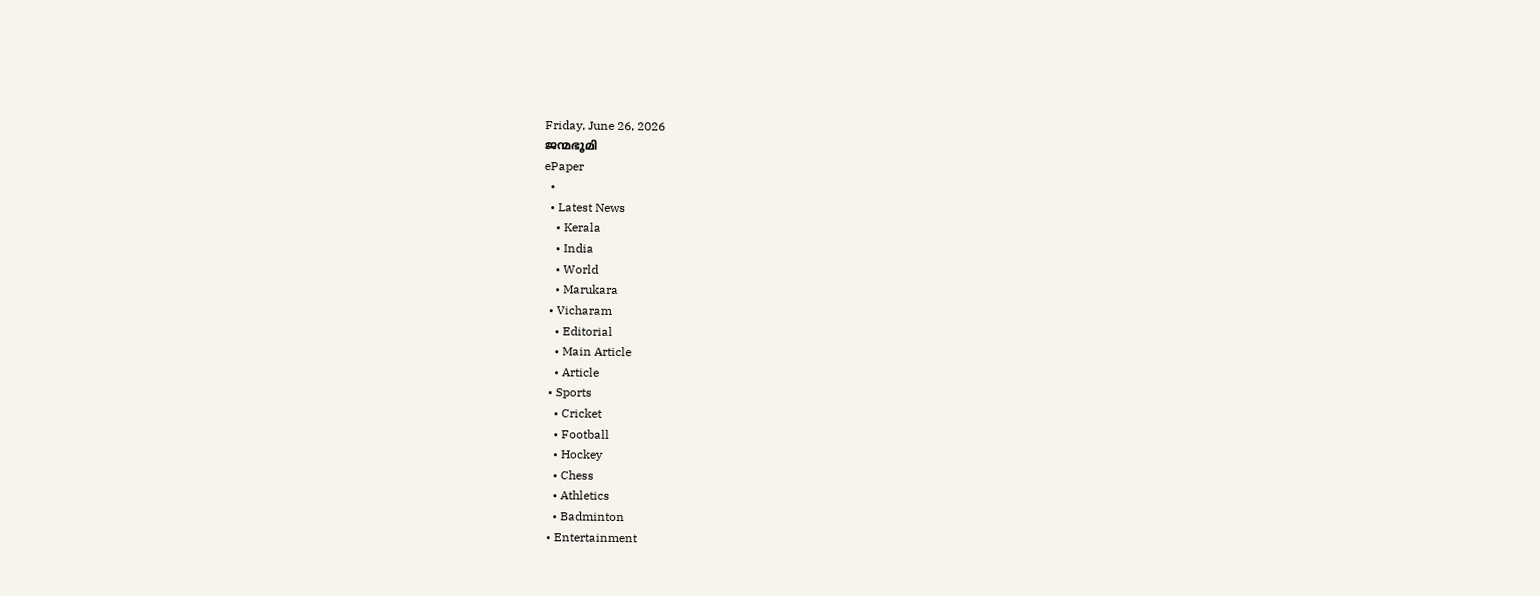Friday, June 26, 2026
ജന്മഭൂമി
ePaper
  •
  • Latest News
    • Kerala
    • India
    • World
    • Marukara
  • Vicharam
    • Editorial
    • Main Article
    • Article
  • Sports
    • Cricket
    • Football
    • Hockey
    • Chess
    • Athletics
    • Badminton
  • Entertainment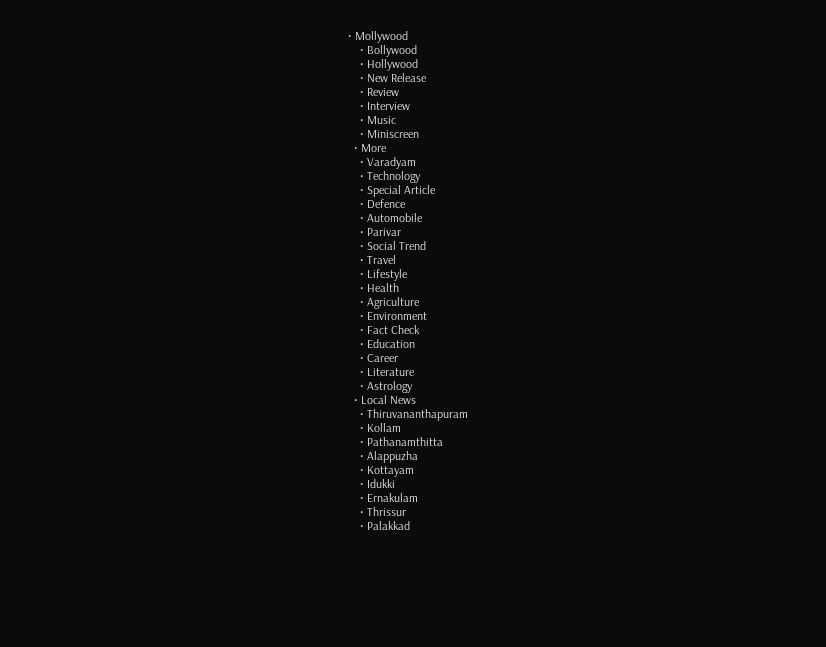• Mollywood
    • Bollywood
    • Hollywood
    • New Release
    • Review
    • Interview
    • Music
    • Miniscreen
  • More
    • Varadyam
    • Technology
    • Special Article
    • Defence
    • Automobile
    • Parivar
    • Social Trend
    • Travel
    • Lifestyle
    • Health
    • Agriculture
    • Environment
    • Fact Check
    • Education
    • Career
    • Literature
    • Astrology
  • Local News
    • Thiruvananthapuram
    • Kollam
    • Pathanamthitta
    • Alappuzha
    • Kottayam
    • Idukki
    • Ernakulam
    • Thrissur
    • Palakkad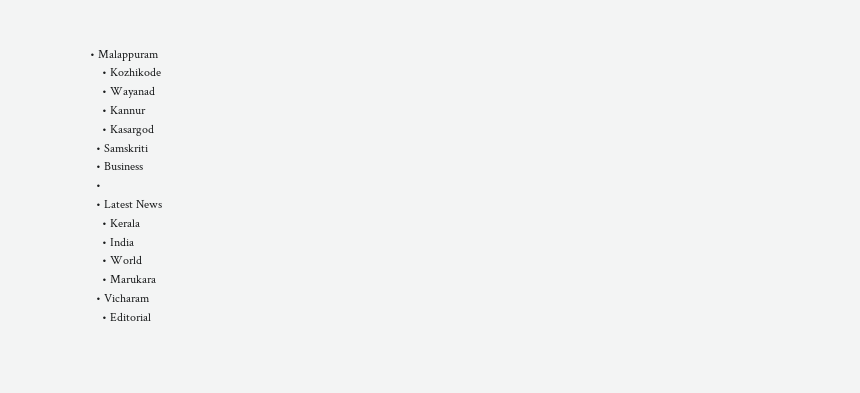• Malappuram
    • Kozhikode
    • Wayanad
    • Kannur
    • Kasargod
  • Samskriti
  • Business
  •
  • Latest News
    • Kerala
    • India
    • World
    • Marukara
  • Vicharam
    • Editorial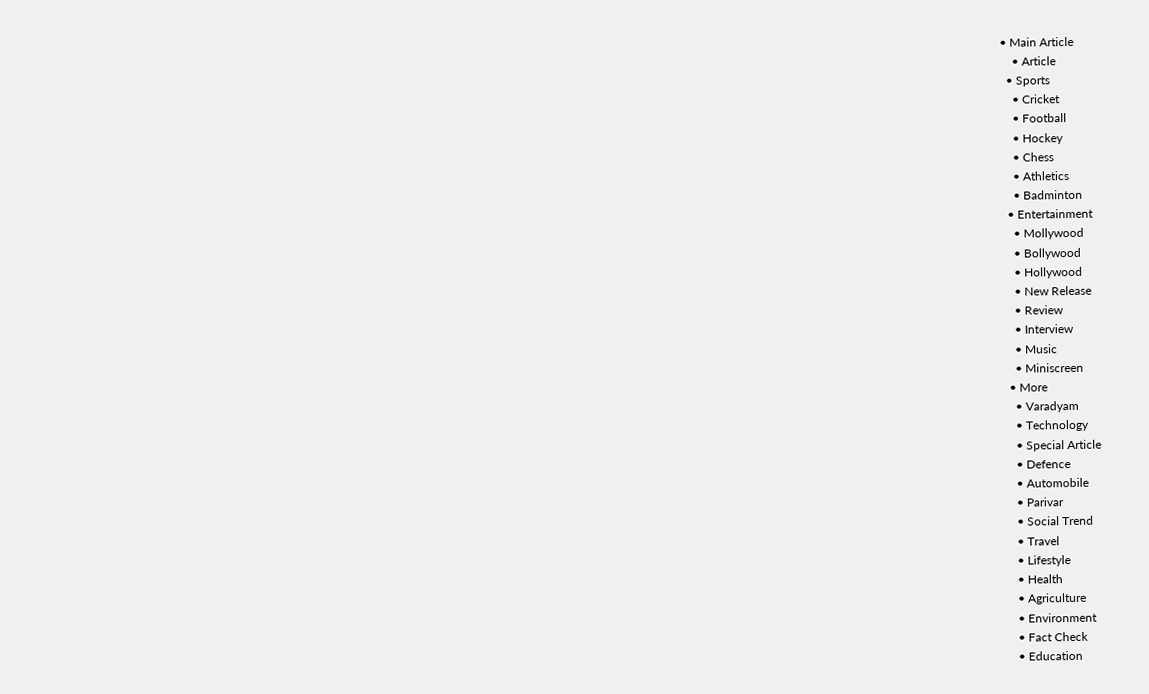• Main Article
    • Article
  • Sports
    • Cricket
    • Football
    • Hockey
    • Chess
    • Athletics
    • Badminton
  • Entertainment
    • Mollywood
    • Bollywood
    • Hollywood
    • New Release
    • Review
    • Interview
    • Music
    • Miniscreen
  • More
    • Varadyam
    • Technology
    • Special Article
    • Defence
    • Automobile
    • Parivar
    • Social Trend
    • Travel
    • Lifestyle
    • Health
    • Agriculture
    • Environment
    • Fact Check
    • Education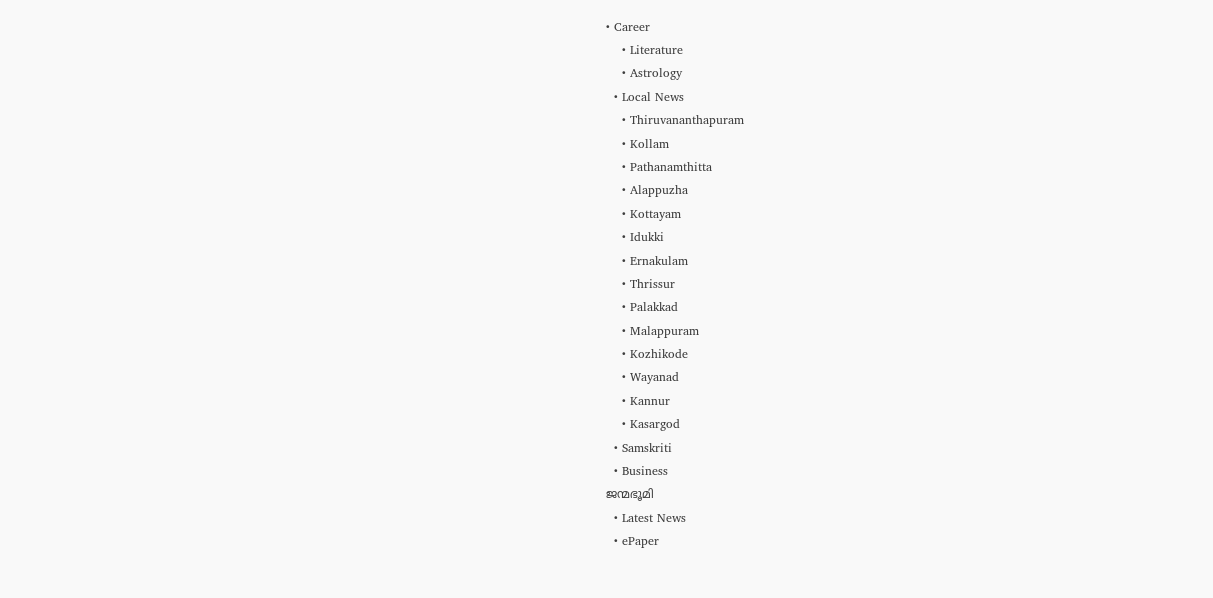• Career
    • Literature
    • Astrology
  • Local News
    • Thiruvananthapuram
    • Kollam
    • Pathanamthitta
    • Alappuzha
    • Kottayam
    • Idukki
    • Ernakulam
    • Thrissur
    • Palakkad
    • Malappuram
    • Kozhikode
    • Wayanad
    • Kannur
    • Kasargod
  • Samskriti
  • Business
ജന്മഭൂമി
  • Latest News
  • ePaper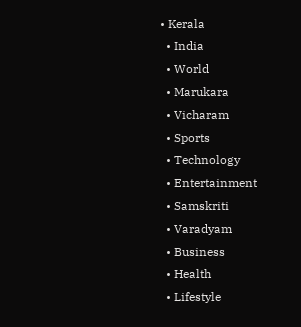• Kerala
  • India
  • World
  • Marukara
  • Vicharam
  • Sports
  • Technology
  • Entertainment
  • Samskriti
  • Varadyam
  • Business
  • Health
  • Lifestyle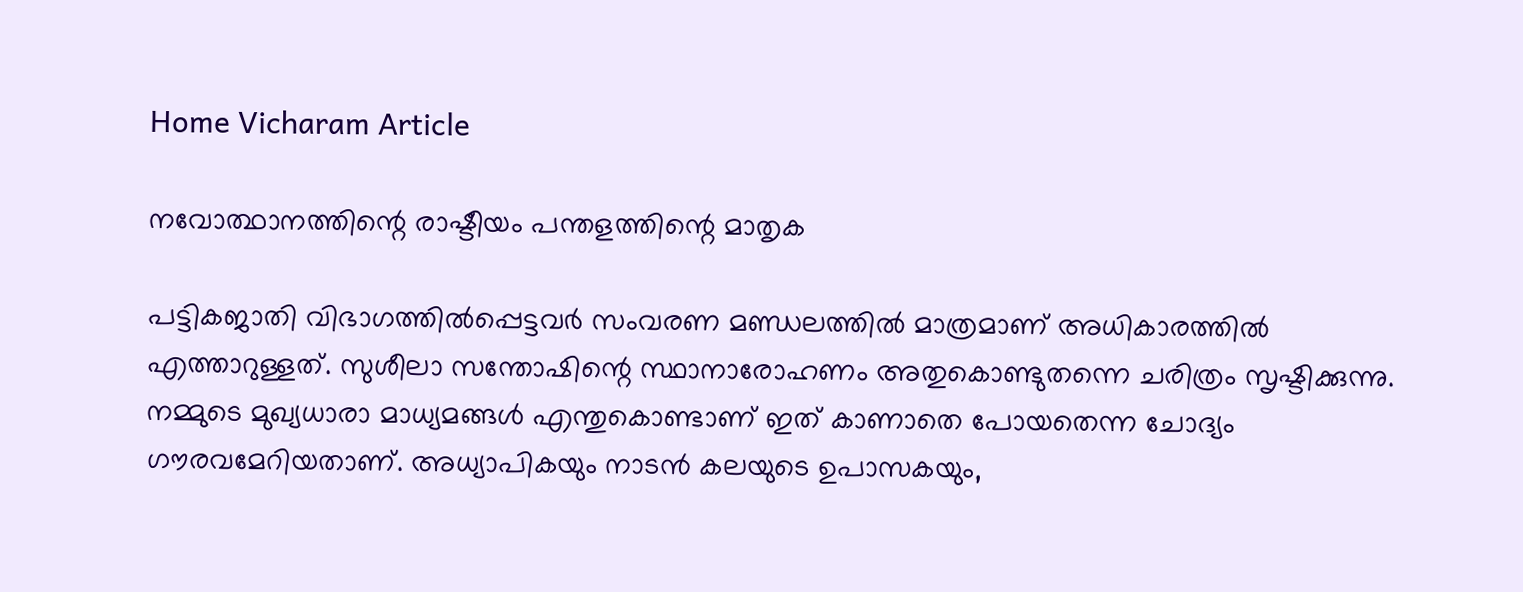Home Vicharam Article

നവോത്ഥാനത്തിന്റെ രാഷ്ടീയം പന്തളത്തിന്റെ മാതൃക

പട്ടികജാതി വിഭാഗത്തില്‍പ്പെട്ടവര്‍ സംവരണ മണ്ഡലത്തില്‍ മാത്രമാണ് അധികാരത്തില്‍ എത്താറുള്ളത്. സുശീലാ സന്തോഷിന്റെ സ്ഥാനാരോഹണം അതുകൊണ്ടുതന്നെ ചരിത്രം സൃഷ്ടിക്കുന്നു. നമ്മുടെ മുഖ്യധാരാ മാധ്യമങ്ങള്‍ എന്തുകൊണ്ടാണ് ഇത് കാണാതെ പോയതെന്ന ചോദ്യം ഗൗരവമേറിയതാണ്. അധ്യാപികയും നാടന്‍ കലയുടെ ഉപാസകയും,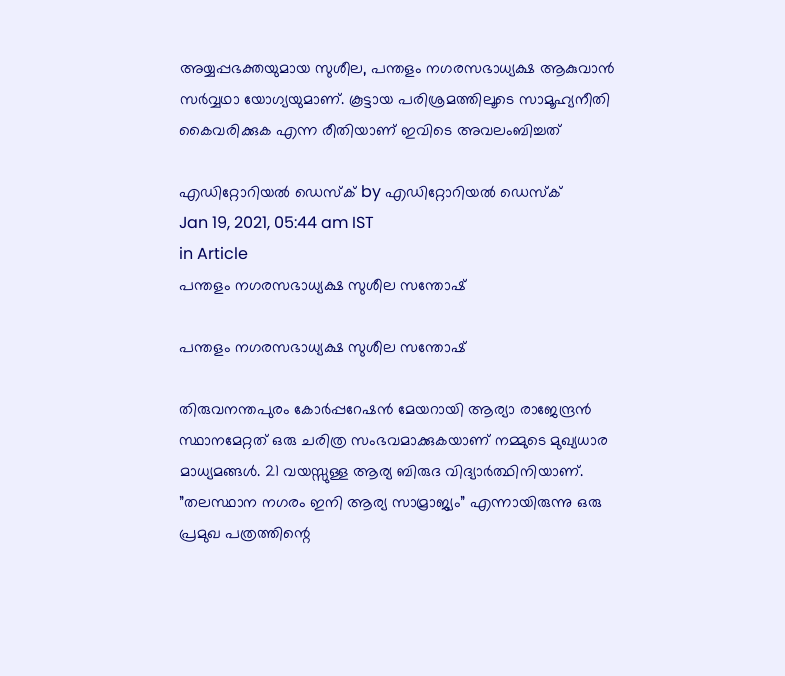അയ്യപ്പഭക്തയുമായ സുശീല, പന്തളം നഗരസഭാധ്യക്ഷ ആകുവാന്‍ സര്‍വ്വഥാ യോഗ്യയുമാണ്. കൂട്ടായ പരിശ്രമത്തിലൂടെ സാമൂഹ്യനീതി കൈവരിക്കുക എന്ന രീതിയാണ് ഇവിടെ അവലംബിച്ചത്

എഡിറ്റോറിയൽ ഡെസ്ക് by എഡിറ്റോറിയൽ ഡെസ്ക്
Jan 19, 2021, 05:44 am IST
in Article
പന്തളം നഗരസഭാധ്യക്ഷ സുശീല സന്തോഷ്

പന്തളം നഗരസഭാധ്യക്ഷ സുശീല സന്തോഷ്

തിരുവനന്തപുരം കോര്‍പ്പറേഷന്‍ മേയറായി ആര്യാ രാജേന്ദ്രന്‍ സ്ഥാനമേറ്റത് ഒരു ചരിത്ര സംഭവമാക്കുകയാണ് നമ്മുടെ മുഖ്യധാര മാധ്യമങ്ങള്‍. 21 വയസ്സുള്ള ആര്യ ബിരുദ വിദ്യാര്‍ത്ഥിനിയാണ്. ”തലസ്ഥാന നഗരം ഇനി ആര്യ സാമ്രാജ്യം” എന്നായിരുന്നു ഒരു പ്രമുഖ പത്രത്തിന്റെ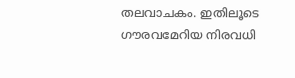തലവാചകം. ഇതിലൂടെ ഗൗരവമേറിയ നിരവധി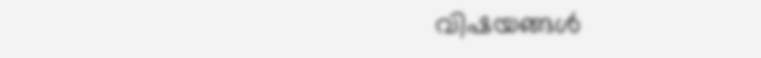വിഷയങ്ങള്‍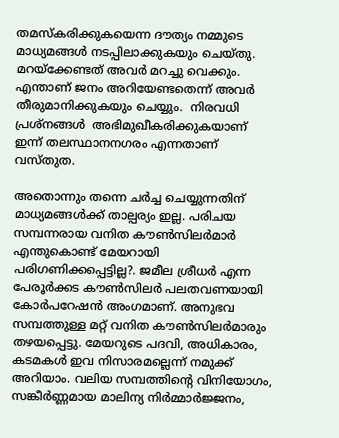തമസ്‌കരിക്കുകയെന്ന ദൗത്യം നമ്മുടെ മാധ്യമങ്ങള്‍ നടപ്പിലാക്കുകയും ചെയ്തു. മറയ്‌ക്കേണ്ടത് അവര്‍ മറച്ചു വെക്കും. എന്താണ് ജനം അറിയേണ്ടതെന്ന് അവര്‍ തീരുമാനിക്കുകയും ചെയ്യും.  നിരവധി പ്രശ്‌നങ്ങള്‍  അഭിമുഖീകരിക്കുകയാണ് ഇന്ന് തലസ്ഥാനനഗരം എന്നതാണ് വസ്തുത.

അതൊന്നും തന്നെ ചര്‍ച്ച ചെയ്യുന്നതിന് മാധ്യമങ്ങള്‍ക്ക് താല്പര്യം ഇല്ല. പരിചയ സമ്പന്നരായ വനിത കൗണ്‍സിലര്‍മാര്‍ എന്തുകൊണ്ട് മേയറായി പരിഗണിക്കപ്പെട്ടില്ല?. ജമീല ശ്രീധര്‍ എന്ന പേരൂര്‍ക്കട കൗണ്‍സിലര്‍ പലതവണയായി കോര്‍പറേഷന്‍ അംഗമാണ്. അനുഭവ സമ്പത്തുള്ള മറ്റ് വനിത കൗണ്‍സിലര്‍മാരും തഴയപ്പെട്ടു. മേയറുടെ പദവി, അധികാരം, കടമകള്‍ ഇവ നിസാരമല്ലെന്ന് നമുക്ക് അറിയാം. വലിയ സമ്പത്തിന്റെ വിനിയോഗം, സങ്കീര്‍ണ്ണമായ മാലിന്യ നിര്‍മ്മാര്‍ജ്ജനം,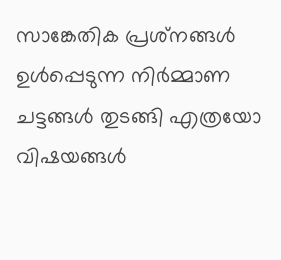സാങ്കേതിക പ്രശ്‌നങ്ങള്‍ ഉള്‍പ്പെടുന്ന നിര്‍മ്മാണ ചട്ടങ്ങള്‍ തുടങ്ങി എത്രയോ വിഷയങ്ങള്‍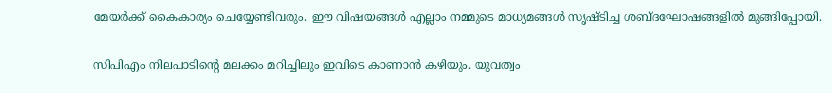മേയര്‍ക്ക് കൈകാര്യം ചെയ്യേണ്ടിവരും. ഈ വിഷയങ്ങള്‍ എല്ലാം നമ്മുടെ മാധ്യമങ്ങള്‍ സൃഷ്ടിച്ച ശബ്ദഘോഷങ്ങളില്‍ മുങ്ങിപ്പോയി.

സിപിഎം നിലപാടിന്റെ മലക്കം മറിച്ചിലും ഇവിടെ കാണാന്‍ കഴിയും. യുവത്വം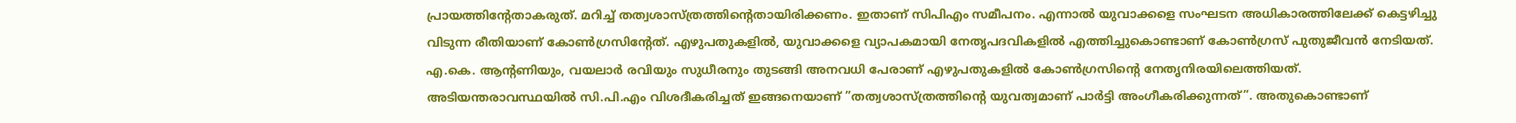പ്രായത്തിന്റേതാകരുത്. മറിച്ച് തത്വശാസ്ത്രത്തിന്റെതായിരിക്കണം. ഇതാണ് സിപിഎം സമീപനം. എന്നാല്‍ യുവാക്കളെ സംഘടന അധികാരത്തിലേക്ക് കെട്ടഴിച്ചു വിടുന്ന രീതിയാണ് കോണ്‍ഗ്രസിന്റേത്. എഴുപതുകളില്‍, യുവാക്കളെ വ്യാപകമായി നേതൃപദവികളില്‍ എത്തിച്ചുകൊണ്ടാണ് കോണ്‍ഗ്രസ് പുതുജീവന്‍ നേടിയത്. എ.കെ. ആന്റണിയും, വയലാര്‍ രവിയും സുധീരനും തുടങ്ങി അനവധി പേരാണ് എഴുപതുകളില്‍ കോണ്‍ഗ്രസിന്റെ നേതൃനിരയിലെത്തിയത്. അടിയന്തരാവസ്ഥയില്‍ സി.പി.എം വിശദീകരിച്ചത് ഇങ്ങനെയാണ് ”തത്വശാസ്ത്രത്തിന്റെ യുവത്വമാണ് പാര്‍ട്ടി അംഗീകരിക്കുന്നത്”. അതുകൊണ്ടാണ്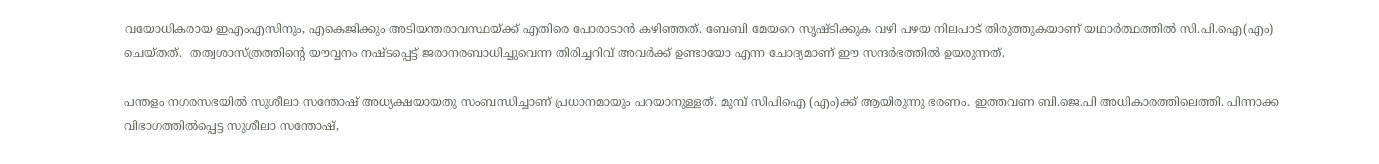വയോധികരായ ഇഎംഎസിനും, എകെജിക്കും അടിയന്തരാവസ്ഥയ്‌ക്ക് എതിരെ പോരാടാന്‍ കഴിഞ്ഞത്. ബേബി മേയറെ സൃഷ്ടിക്കുക വഴി പഴയ നിലപാട് തിരുത്തുകയാണ് യഥാര്‍ത്ഥത്തില്‍ സി.പി.ഐ(എം) ചെയ്തത്.  തത്വശാസ്ത്രത്തിന്റെ യൗവ്വനം നഷ്ടപ്പെട്ട് ജരാനരബാധിച്ചുവെന്ന തിരിച്ചറിവ് അവര്‍ക്ക് ഉണ്ടായോ എന്ന ചോദ്യമാണ് ഈ സന്ദര്‍ഭത്തില്‍ ഉയരുന്നത്.

പന്തളം നഗരസഭയില്‍ സുശീലാ സന്തോഷ് അധ്യക്ഷയായതു സംബന്ധിച്ചാണ് പ്രധാനമായും പറയാനുള്ളത്. മുമ്പ് സിപിഐ (എം)ക്ക് ആയിരുന്നു ഭരണം. ഇത്തവണ ബി.ജെ.പി അധികാരത്തിലെത്തി. പിന്നാക്ക വിഭാഗത്തില്‍പ്പെട്ട സുശീലാ സന്തോഷ്,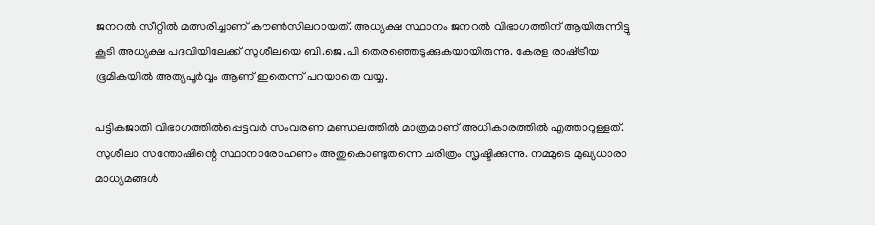ജനറല്‍ സീറ്റില്‍ മത്സരിച്ചാണ് കൗണ്‍സിലറായത്. അധ്യക്ഷ സ്ഥാനം ജനറല്‍ വിഭാഗത്തിന് ആയിരുന്നിട്ടു കൂടി അധ്യക്ഷ പദവിയിലേക്ക് സുശീലയെ ബി.ജെ.പി തെരഞ്ഞെടുക്കുകയായിരുന്നു. കേരള രാഷ്‌ട്രീയ ഭൂമികയില്‍ അത്യപൂര്‍വ്വം ആണ് ഇതെന്ന് പറയാതെ വയ്യ.

പട്ടികജാതി വിഭാഗത്തില്‍പ്പെട്ടവര്‍ സംവരണ മണ്ഡലത്തില്‍ മാത്രമാണ് അധികാരത്തില്‍ എത്താറുള്ളത്. സുശീലാ സന്തോഷിന്റെ സ്ഥാനാരോഹണം അതുകൊണ്ടുതന്നെ ചരിത്രം സൃഷ്ടിക്കുന്നു. നമ്മുടെ മുഖ്യധാരാ മാധ്യമങ്ങള്‍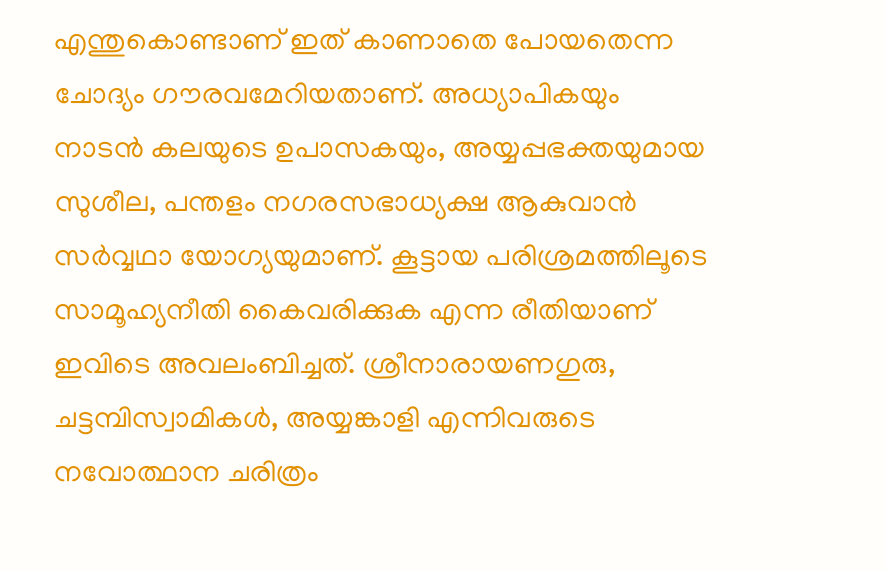എന്തുകൊണ്ടാണ് ഇത് കാണാതെ പോയതെന്ന ചോദ്യം ഗൗരവമേറിയതാണ്. അധ്യാപികയും നാടന്‍ കലയുടെ ഉപാസകയും, അയ്യപ്പഭക്തയുമായ സുശീല, പന്തളം നഗരസഭാധ്യക്ഷ ആകുവാന്‍  സര്‍വ്വഥാ യോഗ്യയുമാണ്. കൂട്ടായ പരിശ്രമത്തിലൂടെ സാമൂഹ്യനീതി കൈവരിക്കുക എന്ന രീതിയാണ് ഇവിടെ അവലംബിച്ചത്. ശ്രീനാരായണഗുരു, ചട്ടമ്പിസ്വാമികള്‍, അയ്യങ്കാളി എന്നിവരുടെ നവോത്ഥാന ചരിത്രം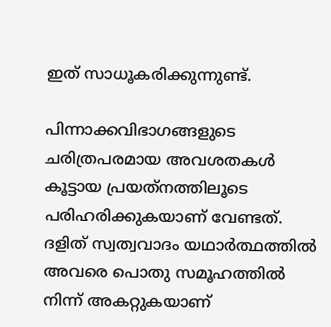ഇത് സാധൂകരിക്കുന്നുണ്ട്.

പിന്നാക്കവിഭാഗങ്ങളുടെ ചരിത്രപരമായ അവശതകള്‍ കൂട്ടായ പ്രയത്‌നത്തിലൂടെ പരിഹരിക്കുകയാണ് വേണ്ടത്. ദളിത് സ്വത്വവാദം യഥാര്‍ത്ഥത്തില്‍ അവരെ പൊതു സമൂഹത്തില്‍ നിന്ന് അകറ്റുകയാണ്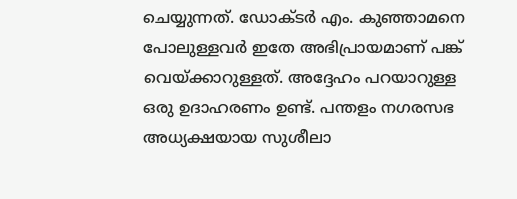ചെയ്യുന്നത്. ഡോക്ടര്‍ എം. കുഞ്ഞാമനെ പോലുള്ളവര്‍ ഇതേ അഭിപ്രായമാണ് പങ്ക് വെയ്‌ക്കാറുള്ളത്. അദ്ദേഹം പറയാറുള്ള ഒരു ഉദാഹരണം ഉണ്ട്. പന്തളം നഗരസഭ അധ്യക്ഷയായ സുശീലാ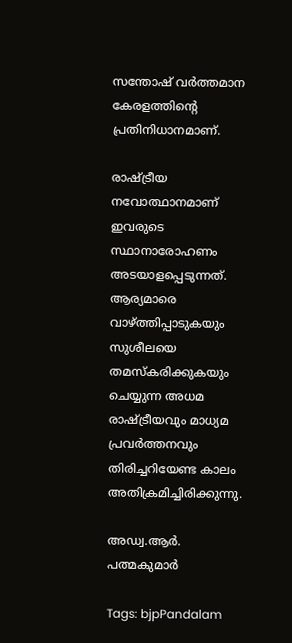സന്തോഷ് വര്‍ത്തമാന കേരളത്തിന്റെ പ്രതിനിധാനമാണ്.

രാഷ്‌ട്രീയ നവോത്ഥാനമാണ് ഇവരുടെ സ്ഥാനാരോഹണം അടയാളപ്പെടുന്നത്. ആര്യമാരെ വാഴ്‌ത്തിപ്പാടുകയും സുശീലയെ തമസ്‌കരിക്കുകയും ചെയ്യുന്ന അധമ രാഷ്‌ട്രീയവും മാധ്യമ പ്രവര്‍ത്തനവും തിരിച്ചറിയേണ്ട കാലം അതിക്രമിച്ചിരിക്കുന്നു.

അഡ്വ.ആര്‍. പത്മകുമാര്‍

Tags: bjpPandalam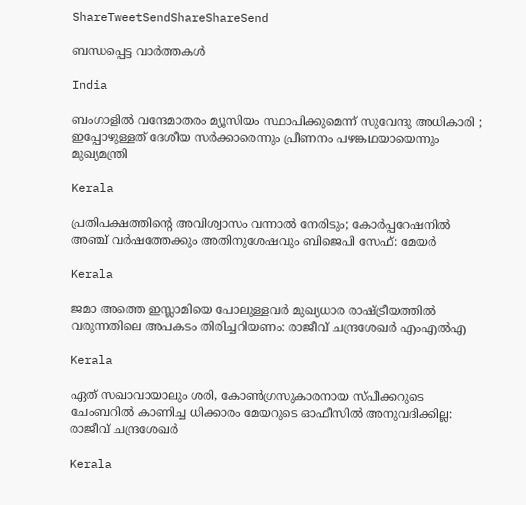ShareTweetSendShareShareSend

ബന്ധപ്പെട്ട വാര്‍ത്തകള്‍

India

ബംഗാളിൽ വന്ദേമാതരം മ്യൂസിയം സ്ഥാപിക്കുമെന്ന് സുവേന്ദു അധികാരി ; ഇപ്പോഴുള്ളത് ദേശീയ സർക്കാരെന്നും പ്രീണനം പഴങ്കഥയായെന്നും മുഖ്യമന്ത്രി

Kerala

പ്രതിപക്ഷത്തിന്റെ അവിശ്വാസം വന്നാൽ നേരിടും; കോർപ്പറേഷനിൽ അഞ്ച് വർഷത്തേക്കും അതിനുശേഷവും ബിജെപി സേഫ്: മേയർ

Kerala

ജമാ അത്തെ ഇസ്ലാമിയെ പോലുള്ളവർ മുഖ്യധാര രാഷ്‌ട്രീയത്തിൽ വരുന്നതിലെ അപകടം തിരിച്ചറിയണം: രാജീവ് ചന്ദ്രശേഖർ എംഎൽഎ

Kerala

ഏത് സഖാവായാലും ശരി, കോൺഗ്രസുകാരനായ സ്പീക്കറുടെ ചേംബറിൽ കാണിച്ച ധിക്കാരം മേയറുടെ ഓഫീസിൽ അനുവദിക്കില്ല: രാജീവ് ചന്ദ്രശേഖർ

Kerala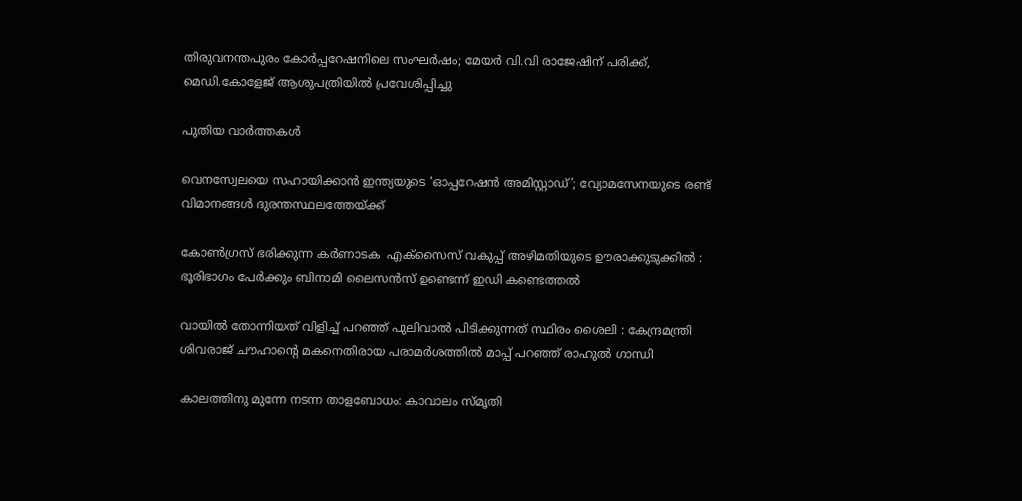തിരുവനന്തപുരം കോർപ്പറേഷനിലെ സംഘർഷം; മേയർ വി.വി രാജേഷിന് പരിക്ക്, മെഡി.കോളേജ് ആശുപത്രിയിൽ പ്രവേശിപ്പിച്ചു

പുതിയ വാര്‍ത്തകള്‍

വെനസ്വേലയെ സഹായിക്കാൻ ഇന്ത്യയുടെ ‘ഓപ്പറേഷൻ അമിസ്റ്റാഡ്’; വ്യോമസേനയുടെ രണ്ട് വിമാനങ്ങൾ ദുരന്തസ്ഥലത്തേയ്‌ക്ക്

കോൺഗ്രസ് ഭരിക്കുന്ന കർണാടക  എക്സൈസ് വകുപ്പ് അഴിമതിയുടെ ഊരാക്കുടുക്കിൽ : ഭൂരിഭാഗം പേര്‍ക്കും ബിനാമി ലൈസന്‍സ് ഉണ്ടെന്ന് ഇഡി കണ്ടെത്തൽ

വായിൽ തോന്നിയത് വിളിച്ച് പറഞ്ഞ് പുലിവാൽ പിടിക്കുന്നത് സ്ഥിരം ശൈലി : കേന്ദ്രമന്ത്രി ശിവരാജ് ചൗഹാന്റെ മകനെതിരായ പരാമർശത്തിൽ മാപ്പ് പറഞ്ഞ് രാഹുൽ ഗാന്ധി

കാലത്തിനു മുന്നേ നടന്ന താളബോധം: കാവാലം സ്മൃതി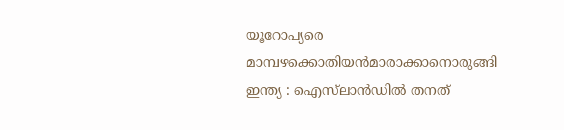യൂറോപ്യരെ മാമ്പഴക്കൊതിയൻമാരാക്കാനൊരുങ്ങി ഇന്ത്യ : ഐസ്‌ലാൻഡിൽ തനത്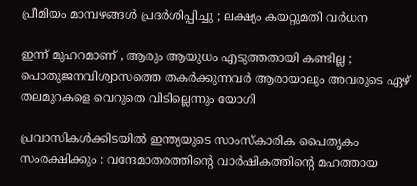പ്രീമിയം മാമ്പഴങ്ങൾ പ്രദർശിപ്പിച്ചു ; ലക്ഷ്യം കയറ്റുമതി വർധന

ഇന്ന് മുഹറമാണ് , ആരും ആയുധം എടുത്തതായി കണ്ടില്ല ; പൊതുജനവിശ്വാസത്തെ തകർക്കുന്നവർ ആരായാലും അവരുടെ ഏഴ് തലമുറകളെ വെറുതെ വിടില്ലെന്നും യോഗി

പ്രവാസികൾക്കിടയിൽ ഇന്ത്യയുടെ സാംസ്കാരിക പൈതൃകം സംരക്ഷിക്കും : വന്ദേമാതരത്തിന്റെ വാർഷികത്തിന്റെ മഹത്തായ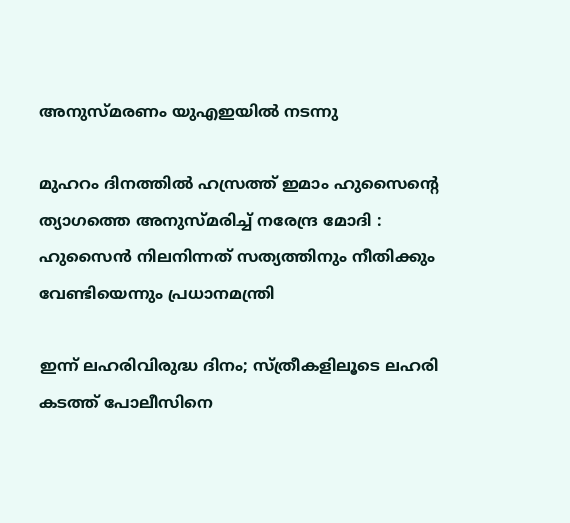അനുസ്മരണം യുഎഇയിൽ നടന്നു

മുഹറം ദിനത്തിൽ ഹസ്രത്ത് ഇമാം ഹുസൈന്റെ ത്യാഗത്തെ അനുസ്മരിച്ച് നരേന്ദ്ര മോദി : ഹുസൈൻ നിലനിന്നത് സത്യത്തിനും നീതിക്കും വേണ്ടിയെന്നും പ്രധാനമന്ത്രി

ഇന്ന് ലഹരിവിരുദ്ധ ദിനം; സ്ത്രീകളിലൂടെ ലഹരി കടത്ത് പോലീസിനെ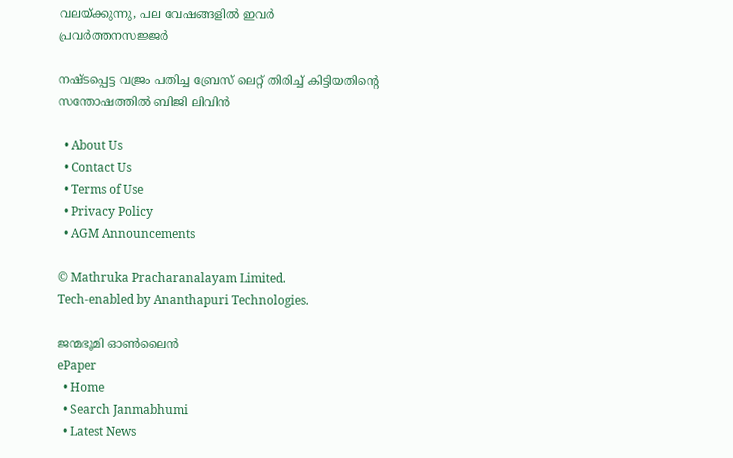വലയ്‌ക്കുന്നു, പല വേഷങ്ങളിൽ ഇവർ പ്രവർത്തനസജ്ജർ

നഷ്ടപ്പെട്ട വജ്രം പതിച്ച ബ്രേസ് ലെറ്റ് തിരിച്ച് കിട്ടിയതിന്റെ സന്തോഷത്തില്‍ ബിജി ലിവിന്‍

  • About Us
  • Contact Us
  • Terms of Use
  • Privacy Policy
  • AGM Announcements

© Mathruka Pracharanalayam Limited.
Tech-enabled by Ananthapuri Technologies.

ജന്മഭൂമി ഓണ്‍ലൈന്‍
ePaper
  • Home
  • Search Janmabhumi
  • Latest News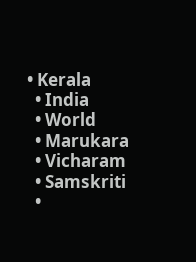• Kerala
  • India
  • World
  • Marukara
  • Vicharam
  • Samskriti
  •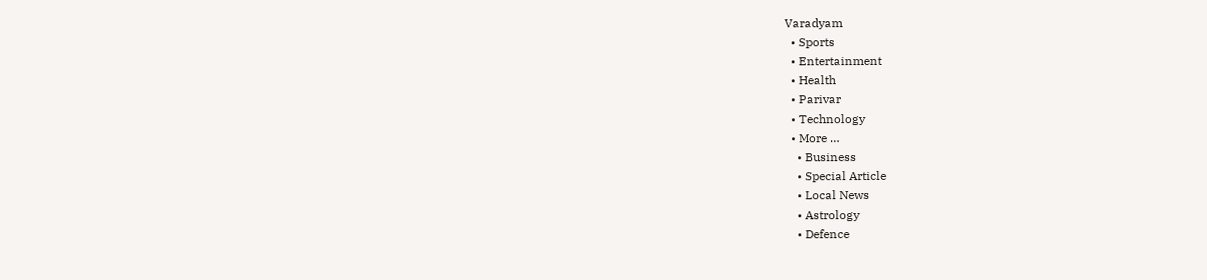Varadyam
  • Sports
  • Entertainment
  • Health
  • Parivar
  • Technology
  • More …
    • Business
    • Special Article
    • Local News
    • Astrology
    • Defence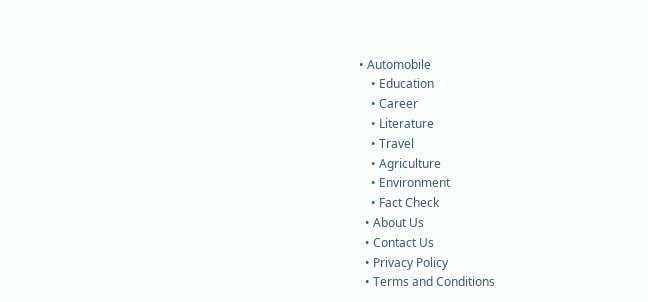• Automobile
    • Education
    • Career
    • Literature
    • Travel
    • Agriculture
    • Environment
    • Fact Check
  • About Us
  • Contact Us
  • Privacy Policy
  • Terms and Conditions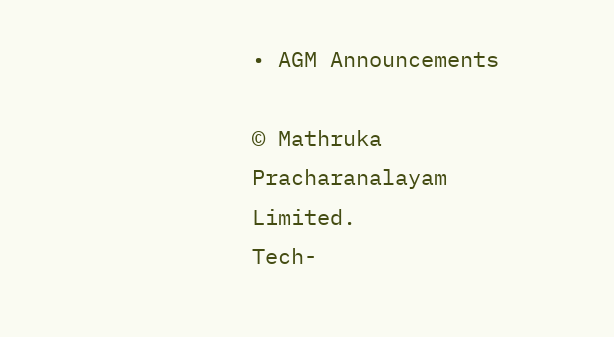• AGM Announcements

© Mathruka Pracharanalayam Limited.
Tech-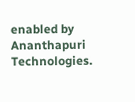enabled by Ananthapuri Technologies.